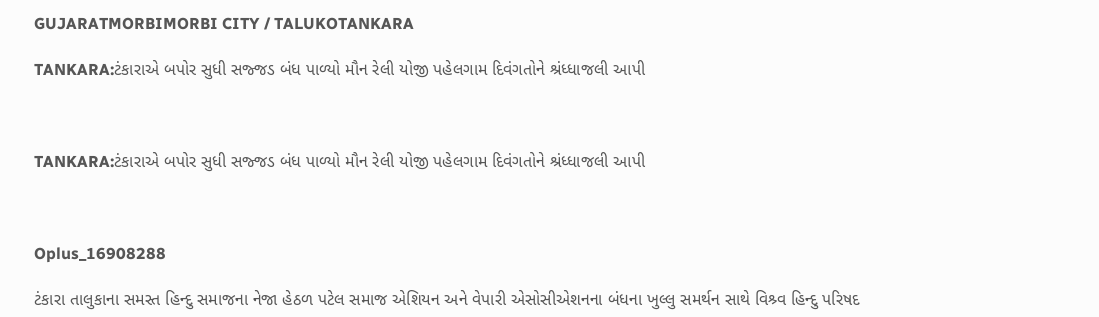GUJARATMORBIMORBI CITY / TALUKOTANKARA

TANKARA:ટંકારાએ બપોર સુધી સજ્જડ બંધ પાળ્યો મૌન રેલી યોજી પહેલગામ દિવંગતોને શ્રંધ્ધાજલી આપી



TANKARA:ટંકારાએ બપોર સુધી સજ્જડ બંધ પાળ્યો મૌન રેલી યોજી પહેલગામ દિવંગતોને શ્રંધ્ધાજલી આપી



Oplus_16908288

ટંકારા તાલુકાના સમસ્ત હિન્દુ સમાજના નેજા હેઠળ પટેલ સમાજ એશિયન અને વેપારી એસોસીએશનના બંધના ખુલ્લુ સમર્થન સાથે વિશ્ર્વ હિન્દુ પરિષદ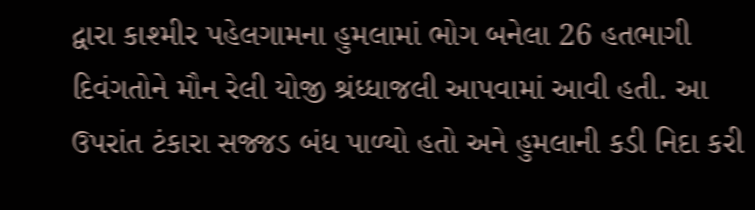દ્વારા કાશ્મીર પહેલગામના હુમલામાં ભોગ બનેલા 26 હતભાગી દિવંગતોને મૌન રેલી યોજી શ્રંધ્ધાજલી આપવામાં આવી હતી. આ ઉપરાંત ટંકારા સજ્જડ બંધ પાળ્યો હતો અને હુમલાની કડી નિદા કરી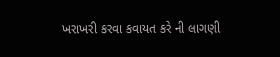ખરાખરી કરવા કવાયત કરે ની લાગણી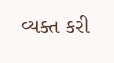વ્યક્ત કરી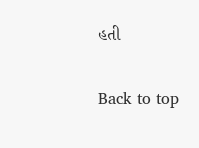હતી

Back to top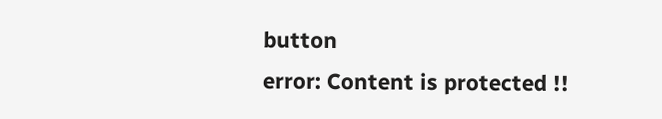button
error: Content is protected !!